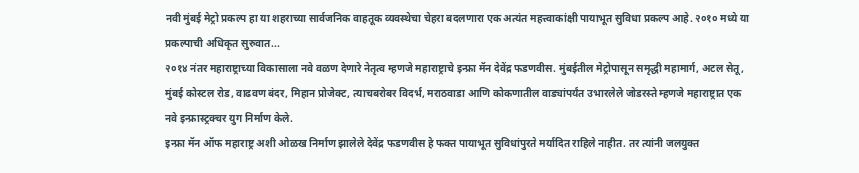नवी मुंबई मेट्रो प्रकल्प हा या शहराच्या सार्वजनिक वाहतूक व्यवस्थेचा चेहरा बदलणारा एक अत्यंत महत्त्वाकांक्षी पायाभूत सुविधा प्रकल्प आहे. २०१० मध्ये या प्रकल्पाची अधिकृत सुरुवात...
२०१४ नंतर महाराष्ट्राच्या विकासाला नवे वळण देणारे नेतृत्व म्हणजे महाराष्ट्राचे इन्फ्रा मॅन देवेंद्र फडणवीस. मुंबईतील मेट्रोपासून समृद्धी महामार्ग, अटल सेतू, मुंबई कोस्टल रोड, वाढवण बंदर, मिहान प्रोजेक्ट, त्याचबरोबर विदर्भ, मराठवाडा आणि कोकणातील वाड्यांपर्यंत उभारलेले जोडरस्ते म्हणजे महाराष्ट्रात एक नवे इन्फ्रास्ट्रक्चर युग निर्माण केले.
इन्फ्रा मॅन ऑफ महाराष्ट्र अशी ओळख निर्माण झालेले देवेंद्र फडणवीस हे फक्त पायाभूत सुविधांपुरते मर्यादित राहिले नाहीत. तर त्यांनी जलयुक्त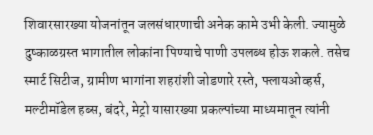शिवारसारख्या योजनांतून जलसंधारणाची अनेक कामे उभी केली. ज्यामुळे दुष्काळग्रस्त भागातील लोकांना पिण्याचे पाणी उपलब्ध होऊ शकले. तसेच स्मार्ट सिटीज, ग्रामीण भागांना शहरांशी जोडणारे रस्ते, फ्लायओव्हर्स, मल्टीमॉडेल हब्स, बंदरे, मेट्रो यासारख्या प्रकल्पांच्या माध्यमातून त्यांनी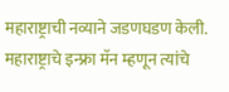महाराष्ट्राची नव्याने जडणघडण केली.
महाराष्ट्राचे इन्फ्रा मॅन म्हणून त्यांचे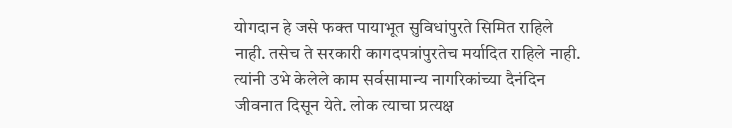योगदान हे जसे फक्त पायाभूत सुविधांपुरते सिमित राहिले नाही. तसेच ते सरकारी कागदपत्रांपुरतेच मर्यादित राहिले नाही. त्यांनी उभे केलेले काम सर्वसामान्य नागरिकांच्या दैनंदिन जीवनात दिसून येते. लोक त्याचा प्रत्यक्ष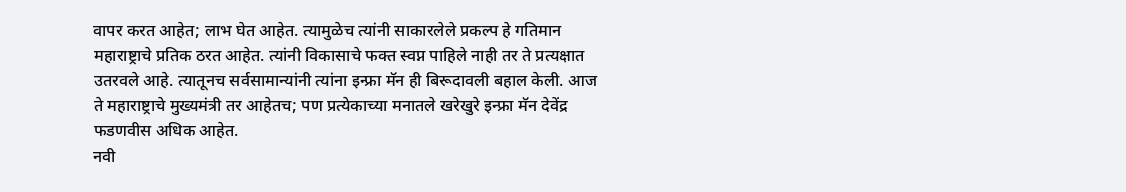वापर करत आहेत; लाभ घेत आहेत. त्यामुळेच त्यांनी साकारलेले प्रकल्प हे गतिमान महाराष्ट्राचे प्रतिक ठरत आहेत. त्यांनी विकासाचे फक्त स्वप्न पाहिले नाही तर ते प्रत्यक्षात उतरवले आहे. त्यातूनच सर्वसामान्यांनी त्यांना इन्फ्रा मॅन ही बिरूदावली बहाल केली. आज ते महाराष्ट्राचे मुख्यमंत्री तर आहेतच; पण प्रत्येकाच्या मनातले खरेखुरे इन्फ्रा मॅन देवेंद्र फडणवीस अधिक आहेत.
नवी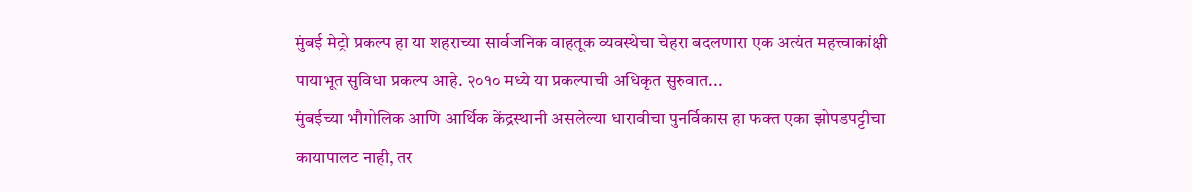मुंबई मेट्रो प्रकल्प हा या शहराच्या सार्वजनिक वाहतूक व्यवस्थेचा चेहरा बदलणारा एक अत्यंत महत्त्वाकांक्षी पायाभूत सुविधा प्रकल्प आहे. २०१० मध्ये या प्रकल्पाची अधिकृत सुरुवात...
मुंबईच्या भौगोलिक आणि आर्थिक केंद्रस्थानी असलेल्या धारावीचा पुनर्विकास हा फक्त एका झोपडपट्टीचा कायापालट नाही, तर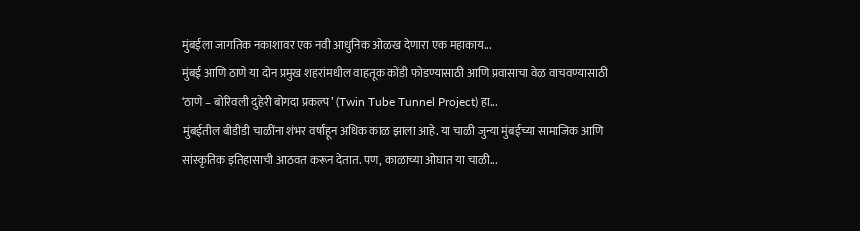मुंबईला जागतिक नकाशावर एक नवी आधुनिक ओळख देणारा एक महाकाय...
मुंबई आणि ठाणे या दोन प्रमुख शहरांमधील वाहतूक कोंडी फोडण्यासाठी आणि प्रवासाचा वेळ वाचवण्यासाठी ‘ठाणे – बोरिवली दुहेरी बोगदा प्रकल्प’ (Twin Tube Tunnel Project) हा...
मुंबईतील बीडीडी चाळींना शंभर वर्षांहून अधिक काळ झाला आहे. या चाळी जुन्या मुंबईच्या सामाजिक आणि सांस्कृतिक इतिहासाची आठवत करून देतात. पण, काळाच्या ओघात या चाळी...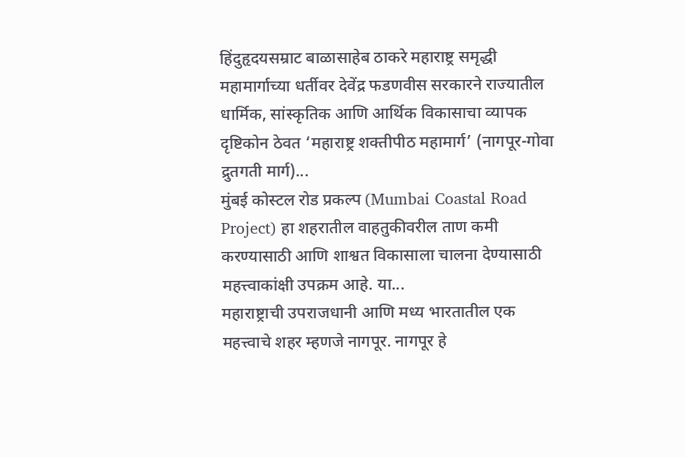हिंदुहृदयसम्राट बाळासाहेब ठाकरे महाराष्ट्र समृद्धी महामार्गाच्या धर्तीवर देवेंद्र फडणवीस सरकारने राज्यातील धार्मिक, सांस्कृतिक आणि आर्थिक विकासाचा व्यापक दृष्टिकोन ठेवत ‘महाराष्ट्र शक्तीपीठ महामार्ग’ (नागपूर-गोवा द्रुतगती मार्ग)...
मुंबई कोस्टल रोड प्रकल्प (Mumbai Coastal Road Project) हा शहरातील वाहतुकीवरील ताण कमी करण्यासाठी आणि शाश्वत विकासाला चालना देण्यासाठी महत्त्वाकांक्षी उपक्रम आहे. या...
महाराष्ट्राची उपराजधानी आणि मध्य भारतातील एक महत्त्वाचे शहर म्हणजे नागपूर. नागपूर हे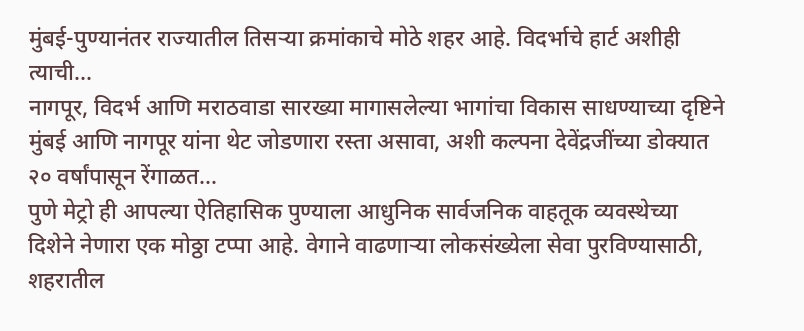मुंबई-पुण्यानंतर राज्यातील तिसऱ्या क्रमांकाचे मोठे शहर आहे. विदर्भाचे हार्ट अशीही त्याची...
नागपूर, विदर्भ आणि मराठवाडा सारख्या मागासलेल्या भागांचा विकास साधण्याच्या दृष्टिने मुंबई आणि नागपूर यांना थेट जोडणारा रस्ता असावा, अशी कल्पना देवेंद्रजींच्या डोक्यात २० वर्षांपासून रेंगाळत...
पुणे मेट्रो ही आपल्या ऐतिहासिक पुण्याला आधुनिक सार्वजनिक वाहतूक व्यवस्थेच्या दिशेने नेणारा एक मोठ्ठा टप्पा आहे. वेगाने वाढणाऱ्या लोकसंख्येला सेवा पुरविण्यासाठी, शहरातील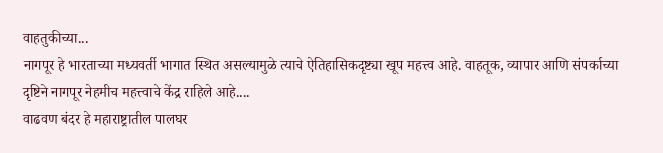वाहतुकीच्या...
नागपूर हे भारताच्या मध्यवर्ती भागात स्थित असल्यामुळे त्याचे ऐतिहासिकदृष्ट्या खूप महत्त्व आहे. वाहतूक, व्यापार आणि संपर्काच्या दृष्टिने नागपूर नेहमीच महत्त्वाचे केंद्र राहिले आहे....
वाढवण बंदर हे महाराष्ट्रातील पालघर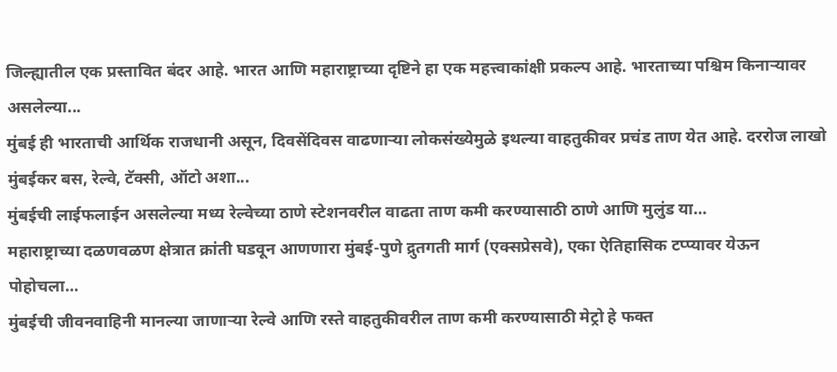जिल्ह्यातील एक प्रस्तावित बंदर आहे. भारत आणि महाराष्ट्राच्या दृष्टिने हा एक महत्त्वाकांक्षी प्रकल्प आहे. भारताच्या पश्चिम किनाऱ्यावर असलेल्या...
मुंबई ही भारताची आर्थिक राजधानी असून, दिवसेंदिवस वाढणाऱ्या लोकसंख्येमुळे इथल्या वाहतुकीवर प्रचंड ताण येत आहे. दररोज लाखो मुंबईकर बस, रेल्वे, टॅक्सी, ऑटो अशा...
मुंबईची लाईफलाईन असलेल्या मध्य रेल्वेच्या ठाणे स्टेशनवरील वाढता ताण कमी करण्यासाठी ठाणे आणि मुलुंड या…
महाराष्ट्राच्या दळणवळण क्षेत्रात क्रांती घडवून आणणारा मुंबई-पुणे द्रुतगती मार्ग (एक्सप्रेसवे), एका ऐतिहासिक टप्प्यावर येऊन पोहोचला…
मुंबईची जीवनवाहिनी मानल्या जाणाऱ्या रेल्वे आणि रस्ते वाहतुकीवरील ताण कमी करण्यासाठी मेट्रो हे फक्त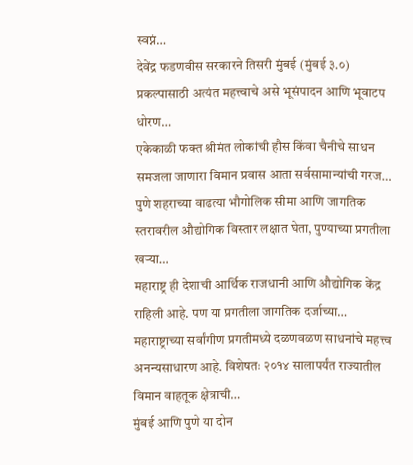स्वप्नं…
देवेंद्र फडणवीस सरकारने तिसरी मुंबई (मुंबई ३.०) प्रकल्पासाठी अत्यंत महत्त्वाचे असे भूसंपादन आणि भूवाटप धोरण…
एकेकाळी फक्त श्रीमंत लोकांची हौस किंवा चैनीचे साधन समजला जाणारा विमान प्रवास आता सर्वसामान्यांची गरज…
पुणे शहराच्या वाढत्या भौगोलिक सीमा आणि जागतिक स्तरावरील औद्योगिक विस्तार लक्षात घेता, पुण्याच्या प्रगतीला खऱ्या…
महाराष्ट्र ही देशाची आर्थिक राजधानी आणि औद्योगिक केंद्र राहिली आहे. पण या प्रगतीला जागतिक दर्जाच्या…
महाराष्ट्राच्या सर्वांगीण प्रगतीमध्ये दळणवळण साधनांचे महत्त्व अनन्यसाधारण आहे. विशेषतः २०१४ सालापर्यंत राज्यातील विमान वाहतूक क्षेत्राची…
मुंबई आणि पुणे या दोन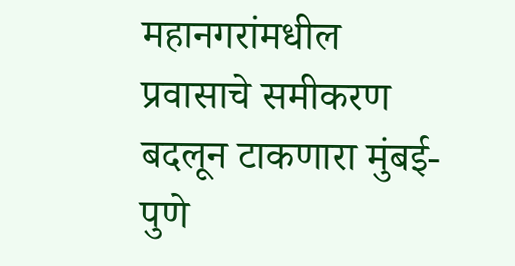महानगरांमधील प्रवासाचे समीकरण बदलून टाकणारा मुंबई-पुणे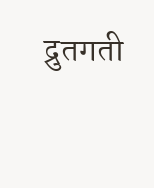द्रुतगती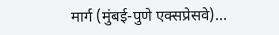मार्ग (मुंबई-पुणे एक्सप्रेसवे)…